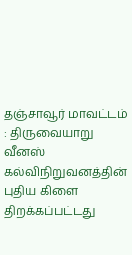தஞ்சாவூர் மாவட்டம் : திருவையாறு வீனஸ் கல்விநிறுவனத்தின் புதிய கிளை திறக்கப்பட்டது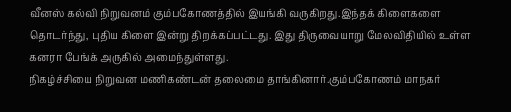வீனஸ் கல்வி நிறுவனம் கும்பகோணத்தில் இயங்கி வருகிறது.இந்தக் கிளைகளை தொடர்ந்து, புதிய கிளை இன்று திறக்கப்பட்டது. இது திருவையாறு மேலவிதியில் உள்ள கனரா பேங்க் அருகில் அமைந்துள்ளது.
நிகழ்ச்சியை நிறுவன மணிகண்டன் தலைமை தாங்கினார்.கும்பகோணம் மாநகர்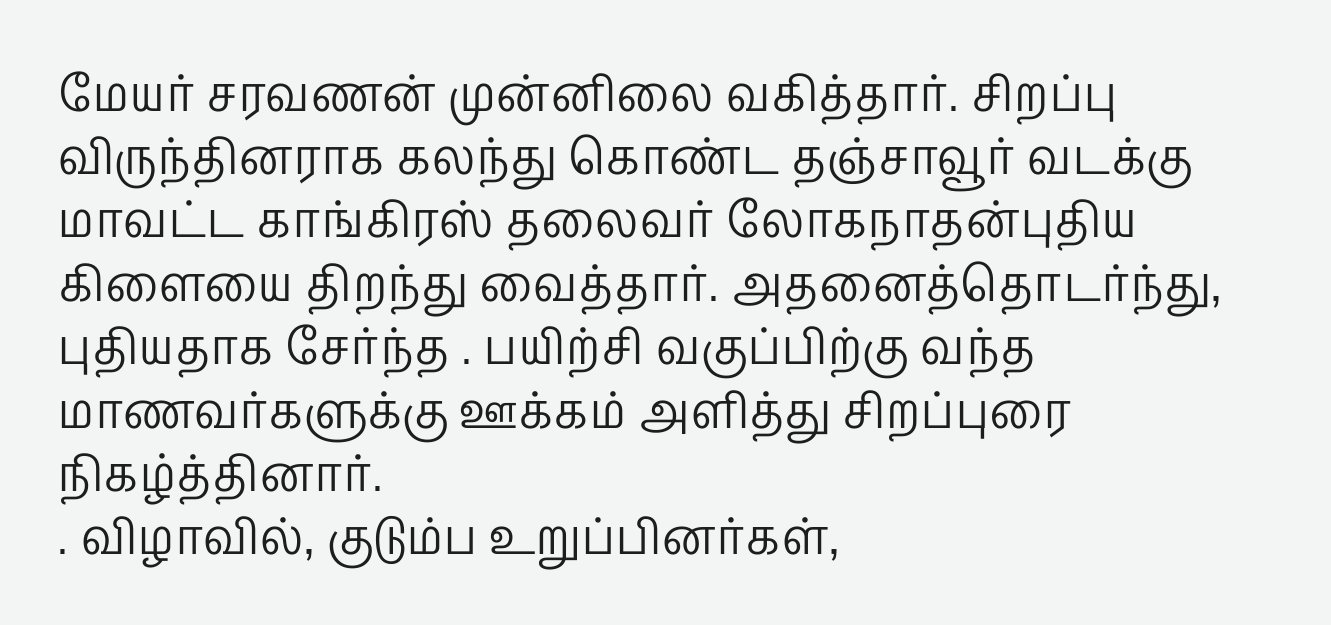மேயர் சரவணன் முன்னிலை வகித்தார். சிறப்பு விருந்தினராக கலந்து கொண்ட தஞ்சாவூர் வடக்கு மாவட்ட காங்கிரஸ் தலைவர் லோகநாதன்புதிய கிளையை திறந்து வைத்தார். அதனைத்தொடர்ந்து, புதியதாக சேர்ந்த . பயிற்சி வகுப்பிற்கு வந்த மாணவர்களுக்கு ஊக்கம் அளித்து சிறப்புரை நிகழ்த்தினார்.
. விழாவில், குடும்ப உறுப்பினர்கள்,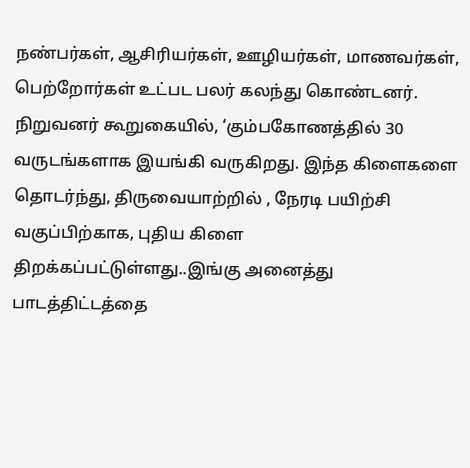நண்பர்கள், ஆசிரியர்கள், ஊழியர்கள், மாணவர்கள், பெற்றோர்கள் உட்பட பலர் கலந்து கொண்டனர்.
நிறுவனர் கூறுகையில், ‘கும்பகோணத்தில் 30 வருடங்களாக இயங்கி வருகிறது. இந்த கிளைகளை தொடர்ந்து, திருவையாற்றில் , நேரடி பயிற்சி வகுப்பிற்காக, புதிய கிளை திறக்கப்பட்டுள்ளது..இங்கு அனைத்து பாடத்திட்டத்தை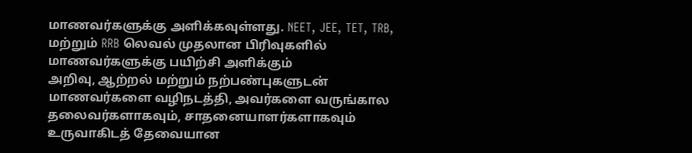மாணவர்களுக்கு அளிக்கவுள்ளது. NEET, JEE, TET, TRB, மற்றும் RRB லெவல் முதலான பிரிவுகளில் மாணவர்களுக்கு பயிற்சி அளிக்கும்
அறிவு, ஆற்றல் மற்றும் நற்பண்புகளுடன் மாணவர்களை வழிநடத்தி, அவர்களை வருங்கால தலைவர்களாகவும், சாதனையாளர்களாகவும் உருவாகிடத் தேவையான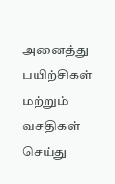அனைத்து பயிற்சிகள் மற்றும் வசதிகள் செய்து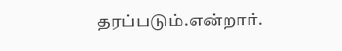தரப்படும்.என்றார்.